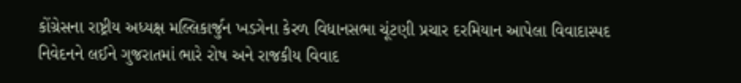કોંગ્રેસના રાષ્ટ્રીય અધ્યક્ષ મલ્લિકાર્જુન ખડગેના કેરળ વિધાનસભા ચૂંટણી પ્રચાર દરમિયાન આપેલા વિવાદાસ્પદ નિવેદનને લઈને ગુજરાતમાં ભારે રોષ અને રાજકીય વિવાદ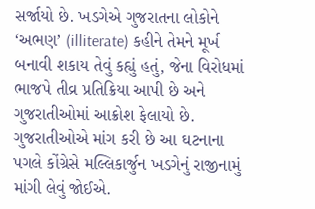સર્જાયો છે. ખડગેએ ગુજરાતના લોકોને ‘અભણ’ (illiterate) કહીને તેમને મૂર્ખ બનાવી શકાય તેવું કહ્યું હતું, જેના વિરોધમાં ભાજપે તીવ્ર પ્રતિક્રિયા આપી છે અને ગુજરાતીઓમાં આક્રોશ ફેલાયો છે. ગુજરાતીઓએ માંગ કરી છે આ ઘટનાના પગલે કોંગ્રેસે મલ્લિકાર્જુન ખડગેનું રાજીનામું માંગી લેવું જોઈએ.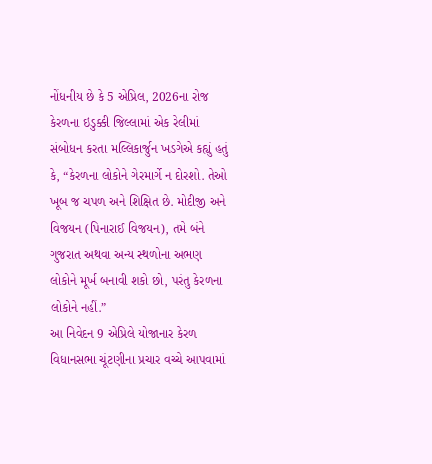નોંધનીય છે કે 5 એપ્રિલ, 2026ના રોજ કેરળના ઇડુક્કી જિલ્લામાં એક રેલીમાં સંબોધન કરતા મલ્લિકાર્જુન ખડગેએ કહ્યું હતું કે, “કેરળના લોકોને ગેરમાર્ગે ન દોરશો. તેઓ ખૂબ જ ચપળ અને શિક્ષિત છે. મોદીજી અને વિજયન (પિનારાઈ વિજયન), તમે બંને ગુજરાત અથવા અન્ય સ્થળોના અભણ લોકોને મૂર્ખ બનાવી શકો છો, પરંતુ કેરળના લોકોને નહીં.”
આ નિવેદન 9 એપ્રિલે યોજાનાર કેરળ વિધાનસભા ચૂંટણીના પ્રચાર વચ્ચે આપવામાં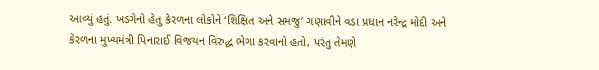આવ્યું હતું. ખડગેનો હેતુ કેરળના લોકોને ‘શિક્ષિત અને સમજુ’ ગણાવીને વડા પ્રધાન નરેન્દ્ર મોદી અને કેરળના મુખ્યમંત્રી પિનારાઈ વિજયન વિરુદ્ધ ભેગા કરવાનો હતો, પરંતુ તેમણે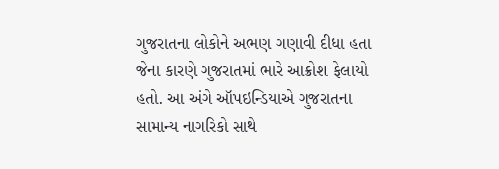ગુજરાતના લોકોને અભણ ગણાવી દીધા હતા જેના કારણે ગુજરાતમાં ભારે આક્રોશ ફેલાયો હતો. આ અંગે ઑપઇન્ડિયાએ ગુજરાતના સામાન્ય નાગરિકો સાથે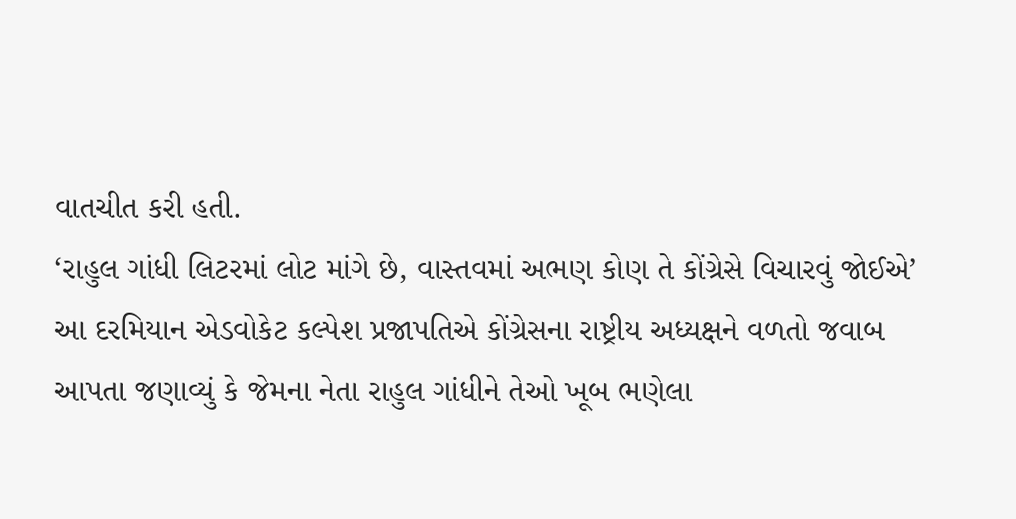વાતચીત કરી હતી.
‘રાહુલ ગાંધી લિટરમાં લોટ માંગે છે, વાસ્તવમાં અભણ કોણ તે કોંગ્રેસે વિચારવું જોઈએ’
આ દરમિયાન એડવોકેટ કલ્પેશ પ્રજાપતિએ કોંગ્રેસના રાષ્ટ્રીય અધ્યક્ષને વળતો જવાબ આપતા જણાવ્યું કે જેમના નેતા રાહુલ ગાંધીને તેઓ ખૂબ ભણેલા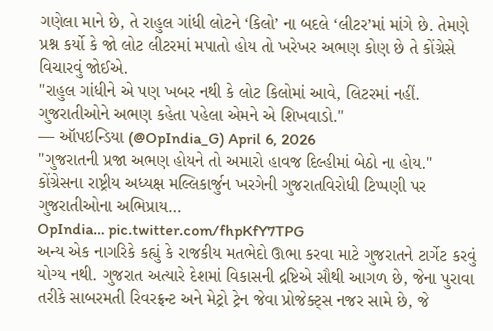ગણેલા માને છે, તે રાહુલ ગાંધી લોટને ‘કિલો’ ના બદલે ‘લીટર’માં માંગે છે. તેમણે પ્રશ્ન કર્યો કે જો લોટ લીટરમાં મપાતો હોય તો ખરેખર અભણ કોણ છે તે કોંગ્રેસે વિચારવું જોઈએ.
"રાહુલ ગાંધીને એ પણ ખબર નથી કે લોટ કિલોમાં આવે, લિટરમાં નહીં. ગુજરાતીઓને અભણ કહેતા પહેલા એમને એ શિખવાડો."
— ઑપઇન્ડિયા (@OpIndia_G) April 6, 2026
"ગુજરાતની પ્રજા અભણ હોયને તો અમારો હાવજ દિલ્હીમાં બેઠો ના હોય."
કોંગ્રેસના રાષ્ટ્રીય અધ્યક્ષ મલ્લિકાર્જુન ખરગેની ગુજરાતવિરોધી ટિપ્પણી પર ગુજરાતીઓના અભિપ્રાય…
OpIndia… pic.twitter.com/fhpKfY7TPG
અન્ય એક નાગરિકે કહ્યું કે રાજકીય મતભેદો ઊભા કરવા માટે ગુજરાતને ટાર્ગેટ કરવું યોગ્ય નથી. ગુજરાત અત્યારે દેશમાં વિકાસની દ્રષ્ટિએ સૌથી આગળ છે, જેના પુરાવા તરીકે સાબરમતી રિવરફ્રન્ટ અને મેટ્રો ટ્રેન જેવા પ્રોજેક્ટ્સ નજર સામે છે, જે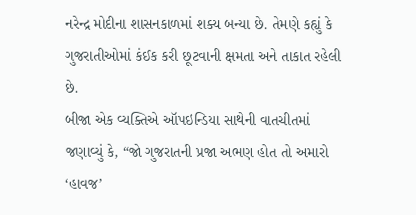નરેન્દ્ર મોદીના શાસનકાળમાં શક્ય બન્યા છે. તેમણે કહ્યું કે ગુજરાતીઓમાં કંઈક કરી છૂટવાની ક્ષમતા અને તાકાત રહેલી છે.
બીજા એક વ્યક્તિએ ઑપઇન્ડિયા સાથેની વાતચીતમાં જણાવ્યું કે, “જો ગુજરાતની પ્રજા અભણ હોત તો અમારો ‘હાવજ’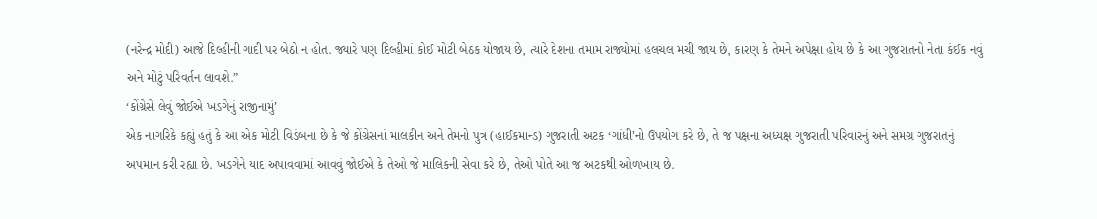(નરેન્દ્ર મોદી) આજે દિલ્હીની ગાદી પર બેઠો ન હોત. જ્યારે પણ દિલ્હીમાં કોઈ મોટી બેઠક યોજાય છે, ત્યારે દેશના તમામ રાજ્યોમાં હલચલ મચી જાય છે, કારણ કે તેમને અપેક્ષા હોય છે કે આ ગુજરાતનો નેતા કંઈક નવું અને મોટું પરિવર્તન લાવશે.”
‘કોંગ્રેસે લેવું જોઈએ ખડગેનું રાજીનામું’
એક નાગરિકે કહ્યું હતું કે આ એક મોટી વિડંબના છે કે જે કોંગ્રેસનાં માલકીન અને તેમનો પુત્ર (હાઈકમાન્ડ) ગુજરાતી અટક ‘ગાંધી’નો ઉપયોગ કરે છે, તે જ પક્ષના અધ્યક્ષ ગુજરાતી પરિવારનું અને સમગ્ર ગુજરાતનું અપમાન કરી રહ્યા છે. ખડગેને યાદ અપાવવામાં આવવું જોઈએ કે તેઓ જે માલિકની સેવા કરે છે, તેઓ પોતે આ જ અટકથી ઓળખાય છે.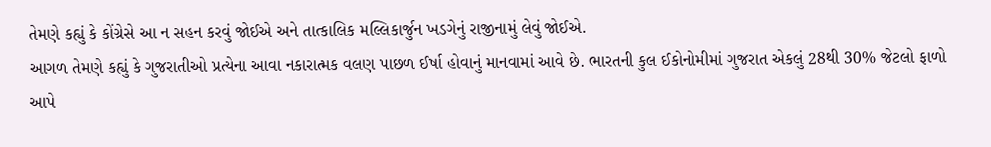તેમણે કહ્યું કે કોંગ્રેસે આ ન સહન કરવું જોઈએ અને તાત્કાલિક મલ્લિકાર્જુન ખડગેનું રાજીનામું લેવું જોઈએ.
આગળ તેમણે કહ્યું કે ગુજરાતીઓ પ્રત્યેના આવા નકારાત્મક વલણ પાછળ ઈર્ષા હોવાનું માનવામાં આવે છે. ભારતની કુલ ઈકોનોમીમાં ગુજરાત એકલું 28થી 30% જેટલો ફાળો આપે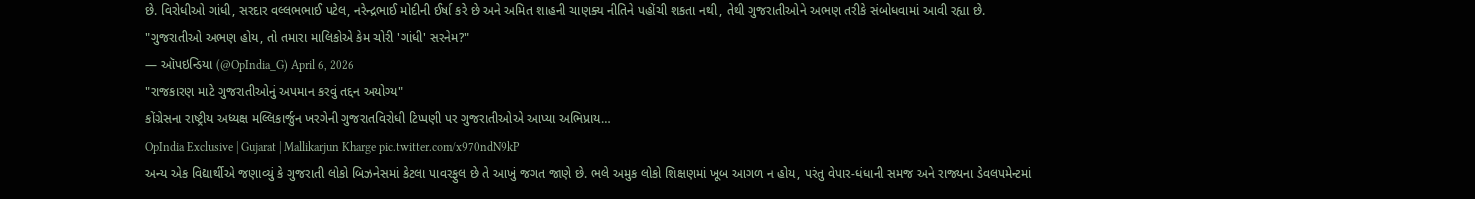છે. વિરોધીઓ ગાંધી, સરદાર વલ્લભભાઈ પટેલ, નરેન્દ્રભાઈ મોદીની ઈર્ષા કરે છે અને અમિત શાહની ચાણક્ય નીતિને પહોંચી શકતા નથી, તેથી ગુજરાતીઓને અભણ તરીકે સંબોધવામાં આવી રહ્યા છે.
"ગુજરાતીઓ અભણ હોય, તો તમારા માલિકોએ કેમ ચોરી 'ગાંધી' સરનેમ?"
— ઑપઇન્ડિયા (@OpIndia_G) April 6, 2026
"રાજકારણ માટે ગુજરાતીઓનું અપમાન કરવું તદ્દન અયોગ્ય"
કોંગ્રેસના રાષ્ટ્રીય અધ્યક્ષ મલ્લિકાર્જુન ખરગેની ગુજરાતવિરોધી ટિપ્પણી પર ગુજરાતીઓએ આપ્યા અભિપ્રાય…
OpIndia Exclusive | Gujarat | Mallikarjun Kharge pic.twitter.com/x970ndN9kP
અન્ય એક વિદ્યાર્થીએ જણાવ્યું કે ગુજરાતી લોકો બિઝનેસમાં કેટલા પાવરફુલ છે તે આખું જગત જાણે છે. ભલે અમુક લોકો શિક્ષણમાં ખૂબ આગળ ન હોય, પરંતુ વેપાર-ધંધાની સમજ અને રાજ્યના ડેવલપમેન્ટમાં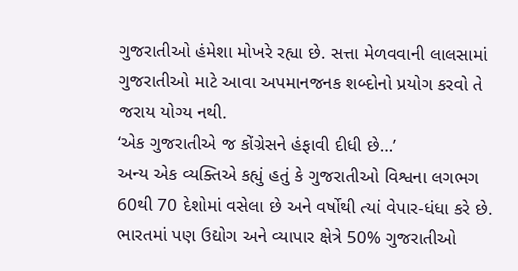ગુજરાતીઓ હંમેશા મોખરે રહ્યા છે. સત્તા મેળવવાની લાલસામાં ગુજરાતીઓ માટે આવા અપમાનજનક શબ્દોનો પ્રયોગ કરવો તે જરાય યોગ્ય નથી.
‘એક ગુજરાતીએ જ કોંગ્રેસને હંફાવી દીધી છે…’
અન્ય એક વ્યક્તિએ કહ્યું હતું કે ગુજરાતીઓ વિશ્વના લગભગ 60થી 70 દેશોમાં વસેલા છે અને વર્ષોથી ત્યાં વેપાર-ધંધા કરે છે. ભારતમાં પણ ઉદ્યોગ અને વ્યાપાર ક્ષેત્રે 50% ગુજરાતીઓ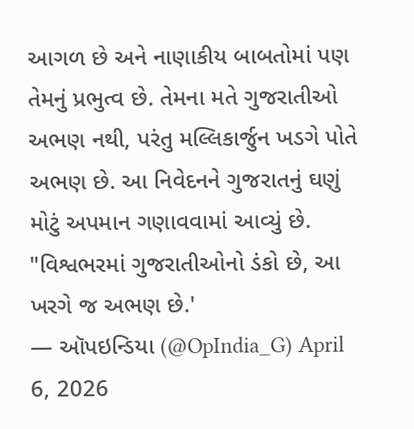આગળ છે અને નાણાકીય બાબતોમાં પણ તેમનું પ્રભુત્વ છે. તેમના મતે ગુજરાતીઓ અભણ નથી, પરંતુ મલ્લિકાર્જુન ખડગે પોતે અભણ છે. આ નિવેદનને ગુજરાતનું ઘણું મોટું અપમાન ગણાવવામાં આવ્યું છે.
"વિશ્વભરમાં ગુજરાતીઓનો ડંકો છે, આ ખરગે જ અભણ છે.'
— ઑપઇન્ડિયા (@OpIndia_G) April 6, 2026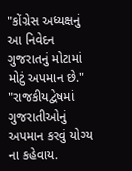"કોંગ્રેસ અધ્યક્ષનું આ નિવેદન ગુજરાતનું મોટામાં મોટું અપમાન છે."
"રાજકીયદ્વેષમાં ગુજરાતીઓનું અપમાન કરવું યોગ્ય ના કહેવાય.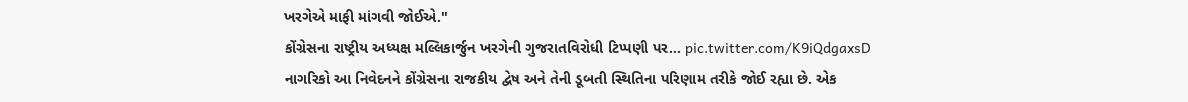ખરગેએ માફી માંગવી જોઈએ."
કોંગ્રેસના રાષ્ટ્રીય અધ્યક્ષ મલ્લિકાર્જુન ખરગેની ગુજરાતવિરોધી ટિપ્પણી પર… pic.twitter.com/K9iQdgaxsD
નાગરિકો આ નિવેદનને કોંગ્રેસના રાજકીય દ્વેષ અને તેની ડૂબતી સ્થિતિના પરિણામ તરીકે જોઈ રહ્યા છે. એક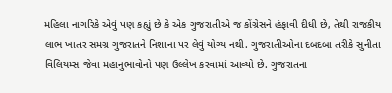મહિલા નાગરિકે એવું પણ કહ્યું છે કે એક ગુજરાતીએ જ કોંગ્રેસને હંફાવી દીધી છે, તેથી રાજકીય લાભ ખાતર સમગ્ર ગુજરાતને નિશાના પર લેવું યોગ્ય નથી. ગુજરાતીઓના દબદબા તરીકે સુનીતા વિલિયમ્સ જેવા મહાનુભાવોનો પણ ઉલ્લેખ કરવામાં આવ્યો છે. ગુજરાતના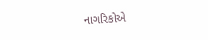નાગરિકોએ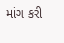માંગ કરી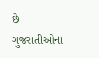છે ગુજરાતીઓના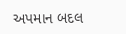અપમાન બદલ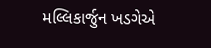મલ્લિકાર્જુન ખડગેએ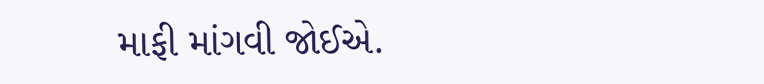માફી માંગવી જોઈએ.